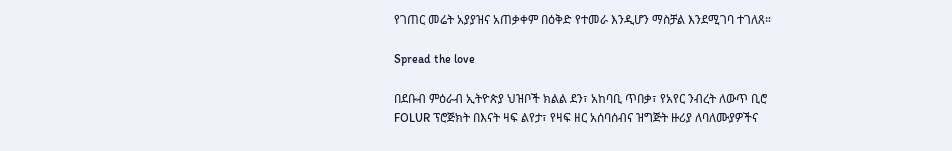የገጠር መሬት አያያዝና አጠቃቀም በዕቅድ የተመራ እንዲሆን ማስቻል እንደሚገባ ተገለጸ።

Spread the love

በደቡብ ምዕራብ ኢትዮጵያ ህዝቦች ክልል ደን፣ አከባቢ ጥበቃ፣ የአየር ንብረት ለውጥ ቢሮ FOLUR ፕሮጅክት በእናት ዛፍ ልየታ፣ የዛፍ ዘር አሰባሰብና ዝግጅት ዙሪያ ለባለሙያዎችና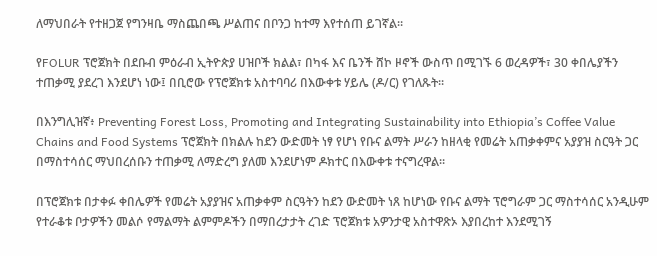ለማህበራት የተዘጋጀ የግንዛቤ ማስጨበጫ ሥልጠና በቦንጋ ከተማ እየተሰጠ ይገኛል።

የFOLUR ፕሮጀክት በደቡብ ምዕራብ ኢትዮጵያ ሀዝቦች ክልል፣ በካፋ እና ቤንች ሸኮ ዞኖች ውስጥ በሚገኙ 6 ወረዳዎች፣ 30 ቀበሌያችን ተጠቃሚ ያደረገ እንደሆነ ነው፤ በቢሮው የፕሮጀክቱ አስተባባሪ በእውቀቱ ሃይሌ (ዶ/ር) የገለጹት።

በእንግሊዝኛ፥ Preventing Forest Loss, Promoting and Integrating Sustainability into Ethiopia’s Coffee Value Chains and Food Systems ፕሮጀክት በክልሉ ከደን ውድመት ነፃ የሆነ የቡና ልማት ሥራን ከዘላቂ የመሬት አጠቃቀምና አያያዝ ስርዓት ጋር በማስተሳሰር ማህበረሰቡን ተጠቃሚ ለማድረግ ያለመ እንደሆነም ዶክተር በእውቀቱ ተናግረዋል።

በፕሮጀክቱ በታቀፉ ቀበሌዎች የመሬት አያያዝና አጠቃቀም ስርዓትን ከደን ውድመት ነጸ ከሆነው የቡና ልማት ፕሮግራም ጋር ማስተሳሰር አንዲሁም የተራቆቱ ቦታዎችን መልሶ የማልማት ልምምዶችን በማበረታታት ረገድ ፕሮጀክቱ አዎንታዊ አስተዋጽኦ እያበረከተ እንደሚገኝ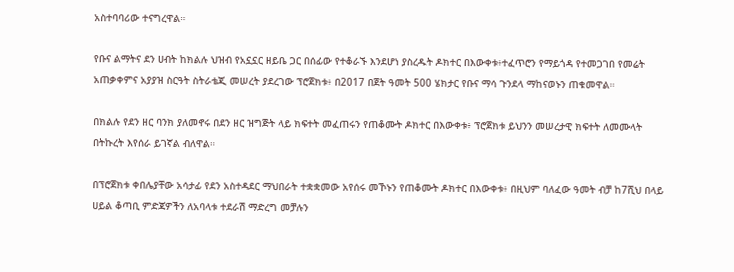አስተባባሪው ተናግረዋል።

የቡና ልማትና ደን ሀብት ከክልሉ ህዝብ የአኗኗር ዘይቤ ጋር በሰፊው የተቆራኙ እንደሆነ ያስረዱት ዶክተር በእውቀቱ፥ተፈጥሮን የማይጎዳ የተመጋገበ የመሬት አጠቃቀምና አያያዝ ስርዓት ስትራቴጂ መሠረት ያደረገው ፕሮጀክቱ፥ በ2017 በጀት ዓመት 500 ሄክታር የቡና ማሳ ጉንደላ ማከናወኑን ጠቁመዋል።

በክልሉ የደን ዘር ባንክ ያለመኖሩ በደን ዘር ዝግጅት ላይ ክፍተት መፈጠሩን የጠቆሙት ዶክተር በእውቀቱ፥ ፕሮጀክቱ ይህንን መሠረታዊ ክፍተት ለመሙላት በትኩረት እየሰራ ይገኛል ብለዋል።

በፕሮጀክቱ ቀበሌያቸው አሳታፊ የደን አስተዳደር ማህበራት ተቋቋመው አየሰሩ መኾኑን የጠቆሙት ዶክተር በእውቀቱ፥ በዚህም ባለፈው ዓመት ብቻ ከ7ሺህ በላይ ሀይል ቆጣቢ ምድጃዎችን ለአባላቱ ተደራሽ ማድረግ መቻሉን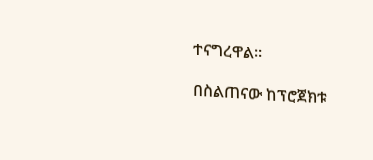ተናግረዋል።

በስልጠናው ከፕሮጀክቱ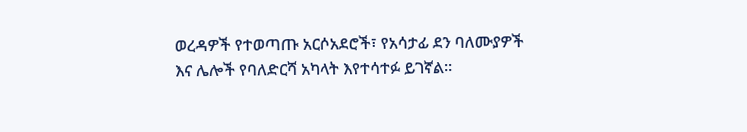ወረዳዎች የተወጣጡ አርሶአደሮች፣ የአሳታፊ ደን ባለሙያዎች እና ሌሎች የባለድርሻ አካላት እየተሳተፉ ይገኛል።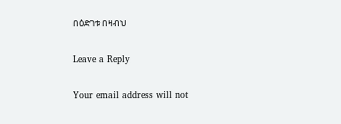በዕድገቱ በዛብህ

Leave a Reply

Your email address will not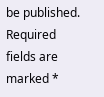be published. Required fields are marked *